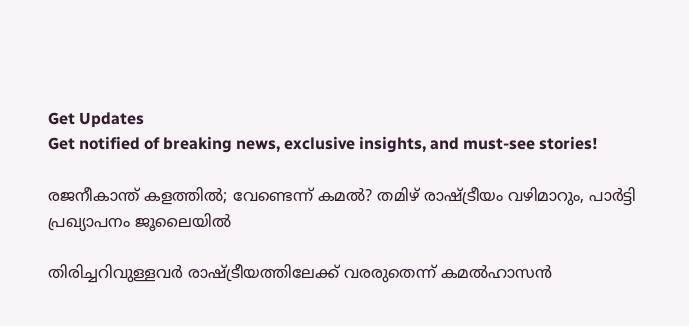Get Updates
Get notified of breaking news, exclusive insights, and must-see stories!

രജനീകാന്ത് കളത്തില്‍; വേണ്ടെന്ന് കമല്‍? തമിഴ് രാഷ്ട്രീയം വഴിമാറും, പാര്‍ട്ടി പ്രഖ്യാപനം ജൂലൈയില്‍

തിരിച്ചറിവുള്ളവര്‍ രാഷ്ട്രീയത്തിലേക്ക് വരരുതെന്ന് കമല്‍ഹാസന്‍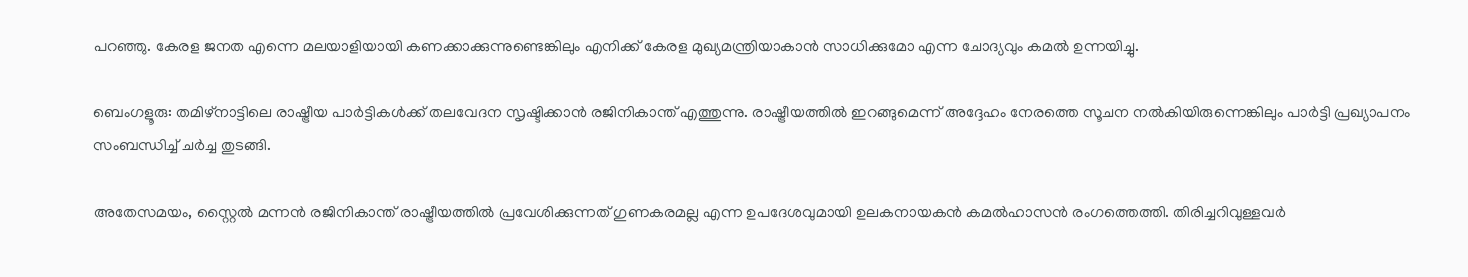പറഞ്ഞു. കേരള ജനത എന്നെ മലയാളിയായി കണക്കാക്കുന്നുണ്ടെങ്കിലും എനിക്ക് കേരള മുഖ്യമന്ത്രിയാകാന്‍ സാധിക്കുമോ എന്ന ചോദ്യവും കമല്‍ ഉന്നയിച്ചു.

ബെംഗളൂരു: തമിഴ്‌നാട്ടിലെ രാഷ്ട്രീയ പാര്‍ട്ടികള്‍ക്ക് തലവേദന സൃഷ്ടിക്കാന്‍ രജിനികാന്ത് എത്തുന്നു. രാഷ്ട്രീയത്തില്‍ ഇറങ്ങുമെന്ന് അദ്ദേഹം നേരത്തെ സൂചന നല്‍കിയിരുന്നെങ്കിലും പാര്‍ട്ടി പ്രഖ്യാപനം സംബന്ധിച്ച് ചര്‍ച്ച തുടങ്ങി.

അതേസമയം, സ്റ്റൈല്‍ മന്നന്‍ രജിനികാന്ത് രാഷ്ട്രീയത്തില്‍ പ്രവേശിക്കുന്നത് ഗുണകരമല്ല എന്ന ഉപദേശവുമായി ഉലകനായകന്‍ കമല്‍ഹാസന്‍ രംഗത്തെത്തി. തിരിച്ചറിവുള്ളവര്‍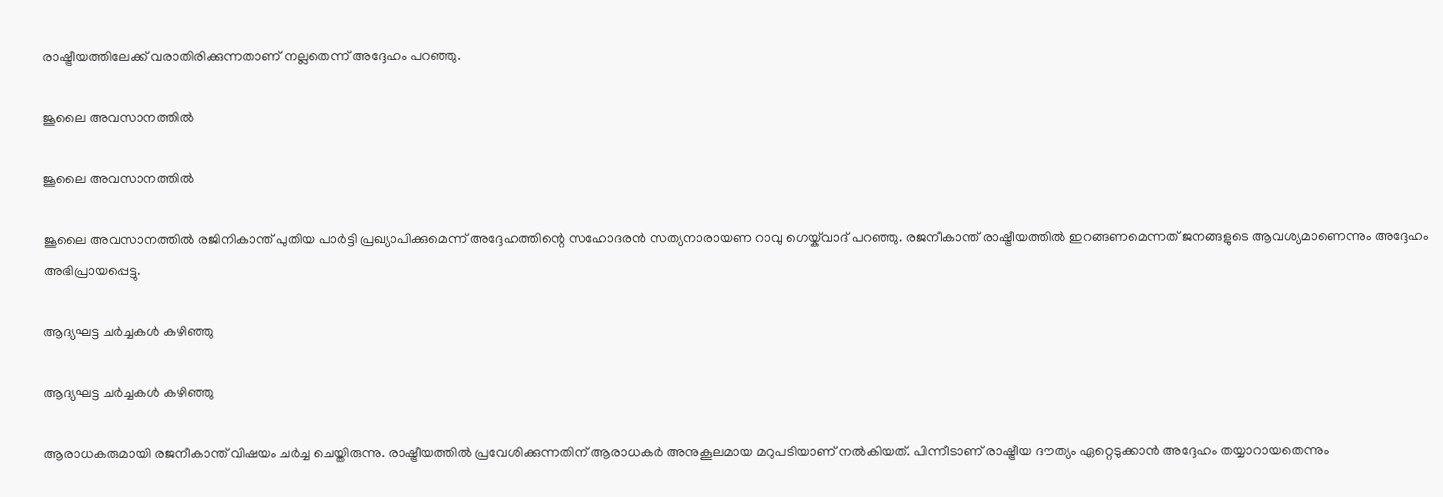രാഷ്ട്രീയത്തിലേക്ക് വരാതിരിക്കുന്നതാണ് നല്ലതെന്ന് അദ്ദേഹം പറഞ്ഞു.

ജൂലൈ അവസാനത്തില്‍

ജൂലൈ അവസാനത്തില്‍

ജൂലൈ അവസാനത്തില്‍ രജിനികാന്ത് പുതിയ പാര്‍ട്ടി പ്രഖ്യാപിക്കുമെന്ന് അദ്ദേഹത്തിന്റെ സഹോദരന്‍ സത്യനാരായണ റാവു ഗെയ്ക്‌വാദ് പറഞ്ഞു. രജനീകാന്ത് രാഷ്ട്രീയത്തില്‍ ഇറങ്ങണമെന്നത് ജനങ്ങളുടെ ആവശ്യമാണെന്നും അദ്ദേഹം അഭിപ്രായപ്പെട്ടു.

ആദ്യഘട്ട ചര്‍ച്ചകള്‍ കഴിഞ്ഞു

ആദ്യഘട്ട ചര്‍ച്ചകള്‍ കഴിഞ്ഞു

ആരാധകരുമായി രജനീകാന്ത് വിഷയം ചര്‍ച്ച ചെയ്തിരുന്നു. രാഷ്ട്രീയത്തില്‍ പ്രവേശിക്കുന്നതിന് ആരാധകര്‍ അനുകൂലമായ മറുപടിയാണ് നല്‍കിയത്. പിന്നീടാണ് രാഷ്ട്രീയ ദൗത്യം ഏറ്റെടുക്കാന്‍ അദ്ദേഹം തയ്യാറായതെന്നും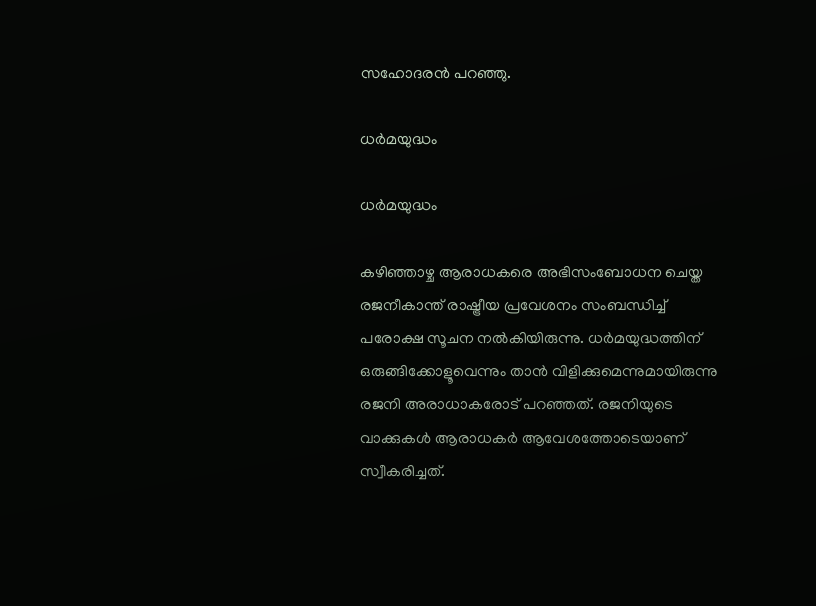സഹോദരന്‍ പറഞ്ഞു.

ധര്‍മയുദ്ധം

ധര്‍മയുദ്ധം

കഴിഞ്ഞാഴ്ച ആരാധകരെ അഭിസംബോധന ചെയ്ത രജനീകാന്ത് രാഷ്ട്രീയ പ്രവേശനം സംബന്ധിച്ച് പരോക്ഷ സൂചന നല്‍കിയിരുന്നു. ധര്‍മയുദ്ധത്തിന് ഒരുങ്ങിക്കോളൂവെന്നും താന്‍ വിളിക്കുമെന്നുമായിരുന്നു രജനി അരാധാകരോട് പറഞ്ഞത്. രജനിയുടെ വാക്കുകള്‍ ആരാധകര്‍ ആവേശത്തോടെയാണ് സ്വീകരിച്ചത്.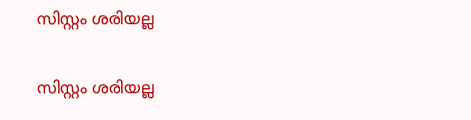സിസ്റ്റം ശരിയല്ല

സിസ്റ്റം ശരിയല്ല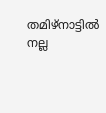തമിഴ്‌നാട്ടില്‍ നല്ല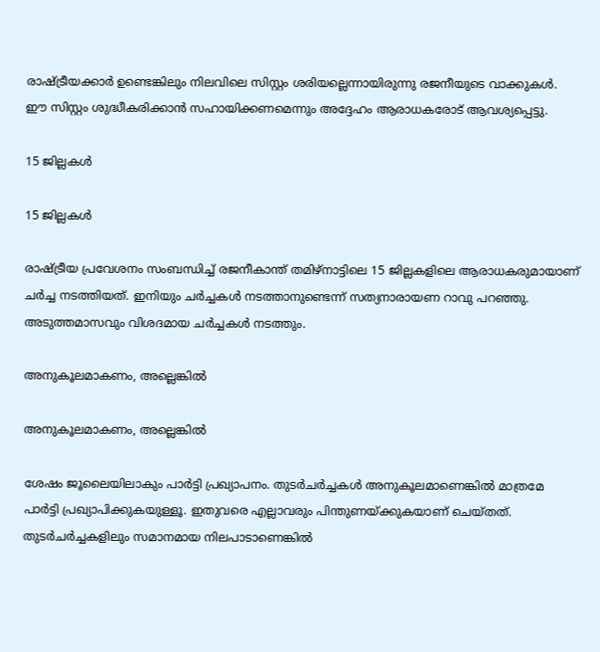രാഷ്ട്രീയക്കാര്‍ ഉണ്ടെങ്കിലും നിലവിലെ സിസ്റ്റം ശരിയല്ലെന്നായിരുന്നു രജനീയുടെ വാക്കുകള്‍. ഈ സിസ്റ്റം ശുദ്ധീകരിക്കാന്‍ സഹായിക്കണമെന്നും അദ്ദേഹം ആരാധകരോട് ആവശ്യപ്പെട്ടു.

15 ജില്ലകള്‍

15 ജില്ലകള്‍

രാഷ്ട്രീയ പ്രവേശനം സംബന്ധിച്ച് രജനീകാന്ത് തമിഴ്‌നാട്ടിലെ 15 ജില്ലകളിലെ ആരാധകരുമായാണ് ചര്‍ച്ച നടത്തിയത്. ഇനിയും ചര്‍ച്ചകള്‍ നടത്താനുണ്ടെന്ന് സത്യനാരായണ റാവു പറഞ്ഞു. അടുത്തമാസവും വിശദമായ ചര്‍ച്ചകള്‍ നടത്തും.

അനുകൂലമാകണം, അല്ലെങ്കില്‍

അനുകൂലമാകണം, അല്ലെങ്കില്‍

ശേഷം ജൂലൈയിലാകും പാര്‍ട്ടി പ്രഖ്യാപനം. തുടര്‍ചര്‍ച്ചകള്‍ അനുകൂലമാണെങ്കില്‍ മാത്രമേ പാര്‍ട്ടി പ്രഖ്യാപിക്കുകയുള്ളൂ. ഇതുവരെ എല്ലാവരും പിന്തുണയ്ക്കുകയാണ് ചെയ്തത്. തുടര്‍ചര്‍ച്ചകളിലും സമാനമായ നിലപാടാണെങ്കില്‍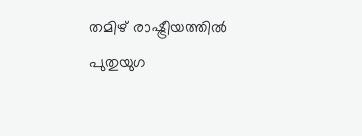തമിഴ് രാഷ്ട്രീയത്തില്‍ പുതുയുഗ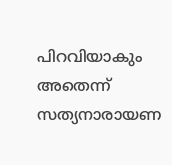പിറവിയാകും അതെന്ന് സത്യനാരായണ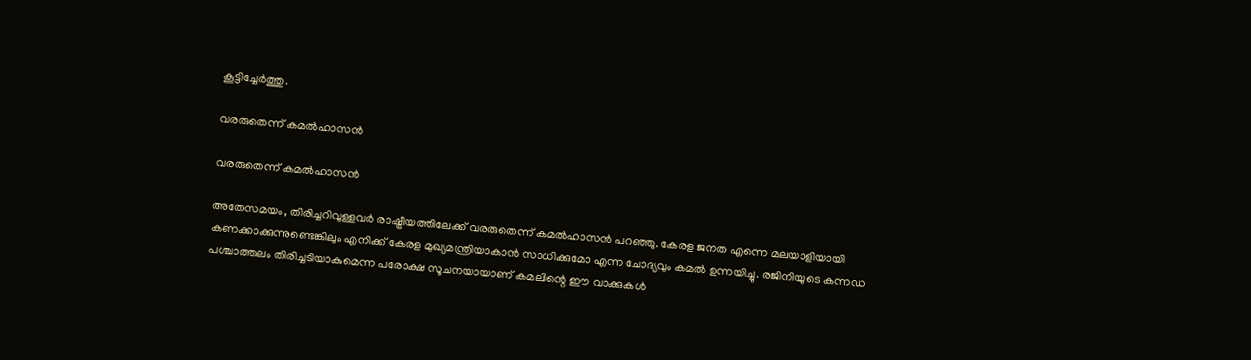കൂട്ടിച്ചേര്‍ത്തു.

വരരുതെന്ന് കമല്‍ഹാസന്‍

വരരുതെന്ന് കമല്‍ഹാസന്‍

അതേസമയം, തിരിച്ചറിവുള്ളവര്‍ രാഷ്ട്രീയത്തിലേക്ക് വരരുതെന്ന് കമല്‍ഹാസന്‍ പറഞ്ഞു. കേരള ജനത എന്നെ മലയാളിയായി കണക്കാക്കുന്നുണ്ടെങ്കിലും എനിക്ക് കേരള മുഖ്യമന്ത്രിയാകാന്‍ സാധിക്കുമോ എന്ന ചോദ്യവും കമല്‍ ഉന്നയിച്ചു. രജിനിയുടെ കന്നഡ പശ്ചാത്തലം തിരിച്ചടിയാകുമെന്ന പരോക്ഷ സൂചനയായാണ് കമലിന്റെ ഈ വാക്കുകള്‍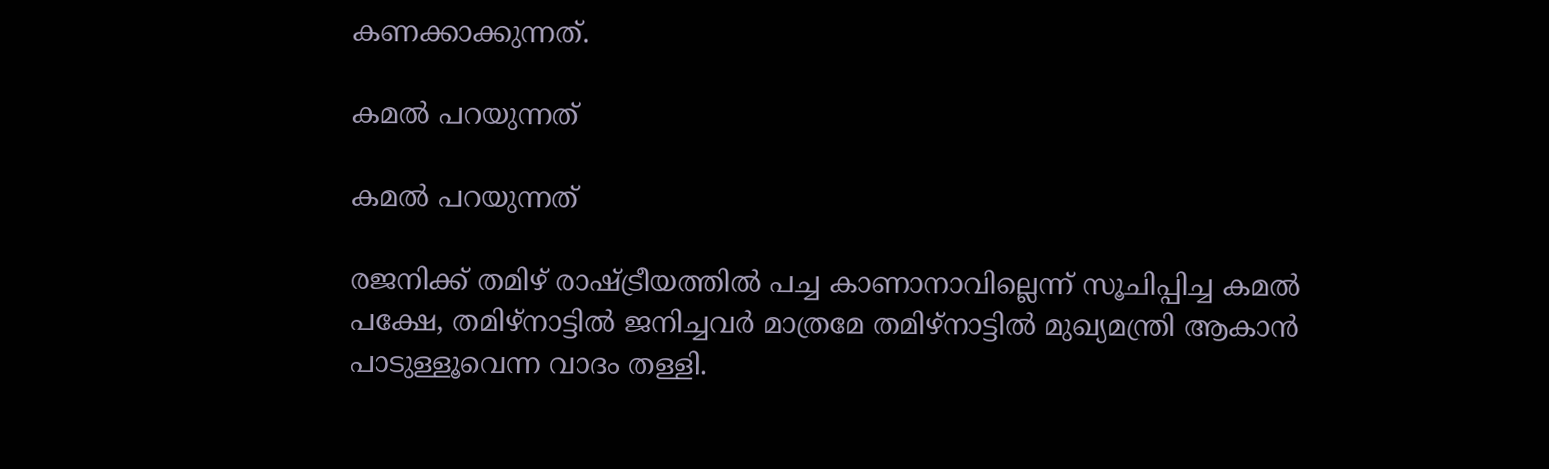കണക്കാക്കുന്നത്.

കമല്‍ പറയുന്നത്

കമല്‍ പറയുന്നത്

രജനിക്ക് തമിഴ് രാഷ്ട്രീയത്തില്‍ പച്ച കാണാനാവില്ലെന്ന് സൂചിപ്പിച്ച കമല്‍ പക്ഷേ, തമിഴ്‌നാട്ടില്‍ ജനിച്ചവര്‍ മാത്രമേ തമിഴ്‌നാട്ടില്‍ മുഖ്യമന്ത്രി ആകാന്‍ പാടുള്ളൂവെന്ന വാദം തള്ളി.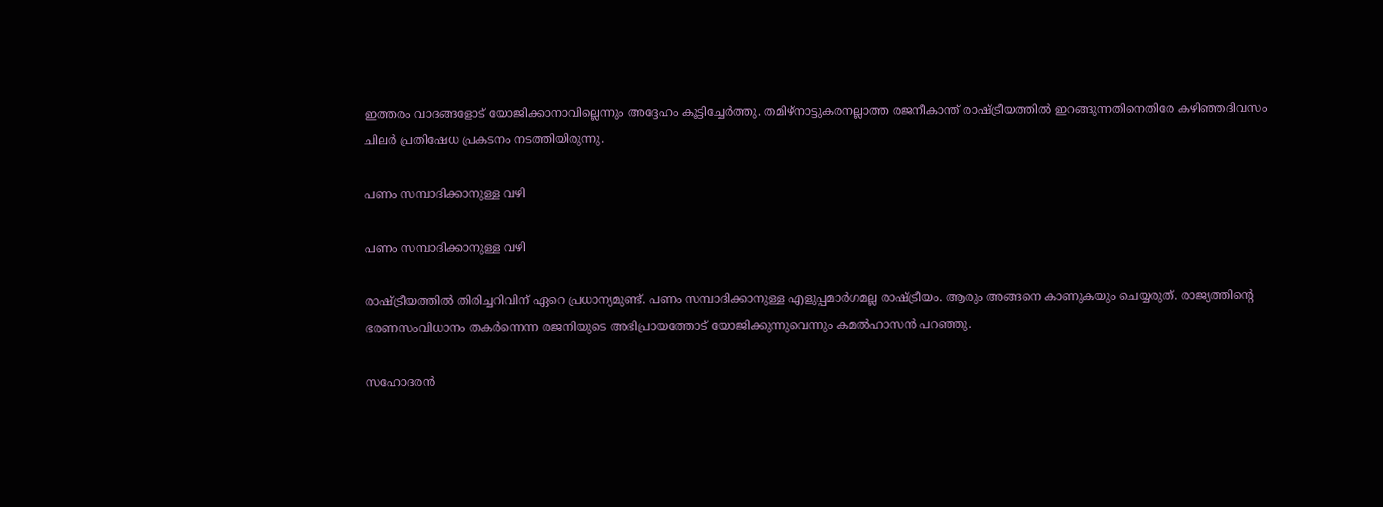ഇത്തരം വാദങ്ങളോട് യോജിക്കാനാവില്ലെന്നും അദ്ദേഹം കൂട്ടിച്ചേര്‍ത്തു. തമിഴ്‌നാട്ടുകരനല്ലാത്ത രജനീകാന്ത് രാഷ്ട്രീയത്തില്‍ ഇറങ്ങുന്നതിനെതിരേ കഴിഞ്ഞദിവസം ചിലര്‍ പ്രതിഷേധ പ്രകടനം നടത്തിയിരുന്നു.

പണം സമ്പാദിക്കാനുള്ള വഴി

പണം സമ്പാദിക്കാനുള്ള വഴി

രാഷ്ട്രീയത്തില്‍ തിരിച്ചറിവിന് ഏറെ പ്രധാന്യമുണ്ട്. പണം സമ്പാദിക്കാനുള്ള എളുപ്പമാര്‍ഗമല്ല രാഷ്ട്രീയം. ആരും അങ്ങനെ കാണുകയും ചെയ്യരുത്. രാജ്യത്തിന്റെ ഭരണസംവിധാനം തകര്‍ന്നെന്ന രജനിയുടെ അഭിപ്രായത്തോട് യോജിക്കുന്നുവെന്നും കമല്‍ഹാസന്‍ പറഞ്ഞു.

സഹോദരന്‍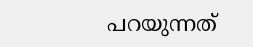പറയുന്നത്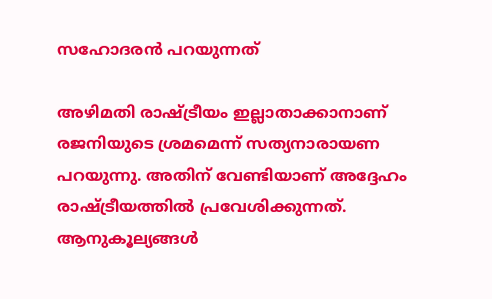സഹോദരന്‍ പറയുന്നത്

അഴിമതി രാഷ്ട്രീയം ഇല്ലാതാക്കാനാണ് രജനിയുടെ ശ്രമമെന്ന് സത്യനാരായണ പറയുന്നു. അതിന് വേണ്ടിയാണ് അദ്ദേഹം രാഷ്ട്രീയത്തില്‍ പ്രവേശിക്കുന്നത്. ആനുകൂല്യങ്ങള്‍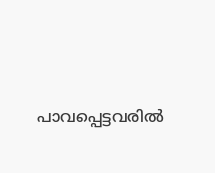പാവപ്പെട്ടവരില്‍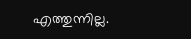എത്തുന്നില്ല.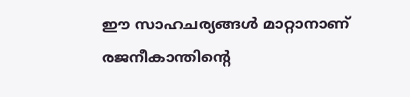ഈ സാഹചര്യങ്ങള്‍ മാറ്റാനാണ് രജനീകാന്തിന്റെ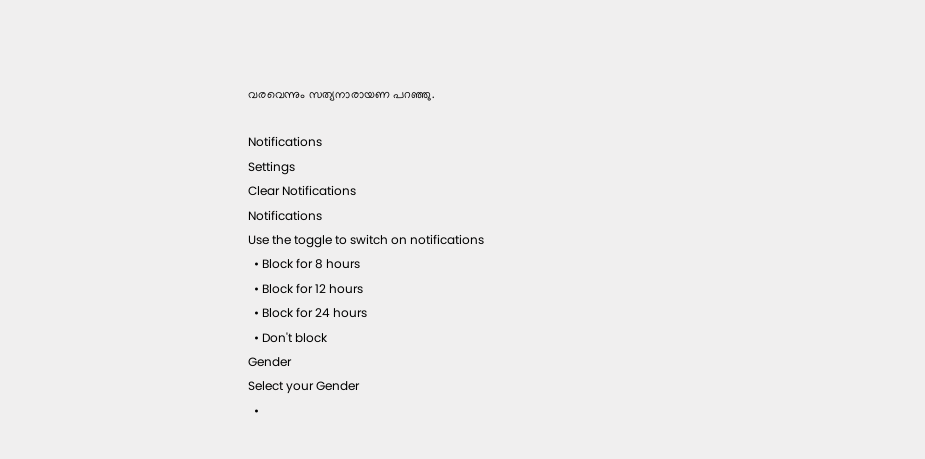വരവെന്നും സത്യനാരായണ പറഞ്ഞു.

Notifications
Settings
Clear Notifications
Notifications
Use the toggle to switch on notifications
  • Block for 8 hours
  • Block for 12 hours
  • Block for 24 hours
  • Don't block
Gender
Select your Gender
  •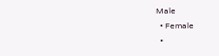Male
  • Female
  •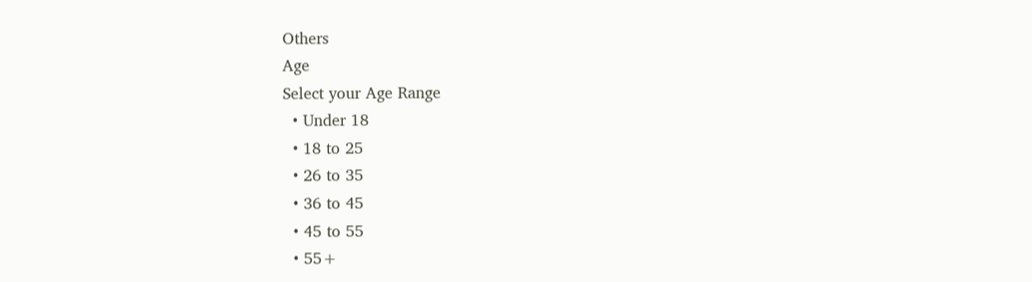Others
Age
Select your Age Range
  • Under 18
  • 18 to 25
  • 26 to 35
  • 36 to 45
  • 45 to 55
  • 55+